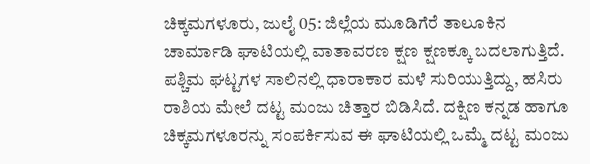ಚಿಕ್ಕಮಗಳೂರು, ಜುಲೈ 05: ಜಿಲ್ಲೆಯ ಮೂಡಿಗೆರೆ ತಾಲೂಕಿನ ಚಾರ್ಮಾಡಿ ಘಾಟಿಯಲ್ಲಿ ವಾತಾವರಣ ಕ್ಷಣ ಕ್ಷಣಕ್ಕೂ ಬದಲಾಗುತ್ತಿದೆ. ಪಶ್ಚಿಮ ಘಟ್ಟಗಳ ಸಾಲಿನಲ್ಲಿ ಧಾರಾಕಾರ ಮಳೆ ಸುರಿಯುತ್ತಿದ್ದು, ಹಸಿರು ರಾಶಿಯ ಮೇಲೆ ದಟ್ಟ ಮಂಜು ಚಿತ್ತಾರ ಬಿಡಿಸಿದೆ. ದಕ್ಷಿಣ ಕನ್ನಡ ಹಾಗೂ ಚಿಕ್ಕಮಗಳೂರನ್ನು ಸಂಪರ್ಕಿಸುವ ಈ ಘಾಟಿಯಲ್ಲಿ ಒಮ್ಮೆ ದಟ್ಟ ಮಂಜು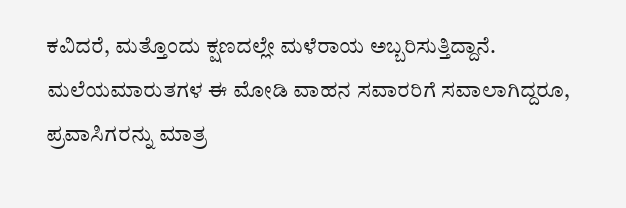ಕವಿದರೆ, ಮತ್ತೊಂದು ಕ್ಷಣದಲ್ಲೇ ಮಳೆರಾಯ ಅಬ್ಬರಿಸುತ್ತಿದ್ದಾನೆ. ಮಲೆಯಮಾರುತಗಳ ಈ ಮೋಡಿ ವಾಹನ ಸವಾರರಿಗೆ ಸವಾಲಾಗಿದ್ದರೂ, ಪ್ರವಾಸಿಗರನ್ನು ಮಾತ್ರ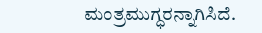ಮಂತ್ರಮುಗ್ಧರನ್ನಾಗಿಸಿದೆ.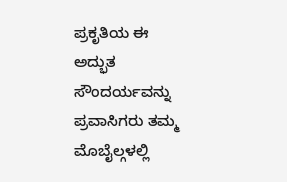ಪ್ರಕೃತಿಯ ಈ ಅದ್ಭುತ ಸೌಂದರ್ಯವನ್ನು ಪ್ರವಾಸಿಗರು ತಮ್ಮ ಮೊಬೈಲ್ಗಳಲ್ಲಿ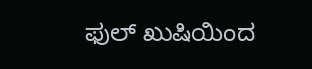ಫುಲ್ ಖುಷಿಯಿಂದ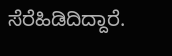ಸೆರೆಹಿಡಿದಿದ್ದಾರೆ.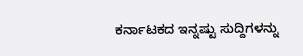ಕರ್ನಾಟಕದ ಇನ್ನಷ್ಟು ಸುದ್ದಿಗಳನ್ನು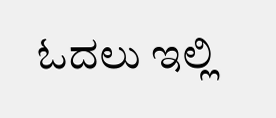ಓದಲು ಇಲ್ಲಿ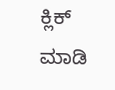ಕ್ಲಿಕ್ ಮಾಡಿ